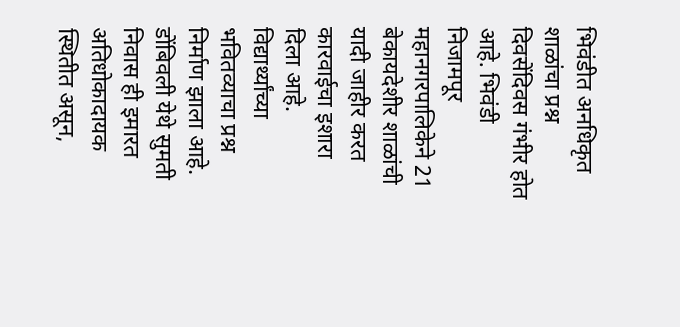भिवंडीत अनधिकृत शाळांचा प्रश्न दिवसेंदिवस गंभीर होत आहे. भिवंडी निजामपूर महानगरपालिकेने 21 बेकायदेशीर शाळांची यादी जाहीर करत कारवाईचा इशारा दिला आहे. विद्यार्थ्यांच्या भवितव्याचा प्रश्न निर्माण झाला आहे.
डोंबिवली येथे सुमती निवास ही इमारत अतिधोकादायक स्थितीत असून,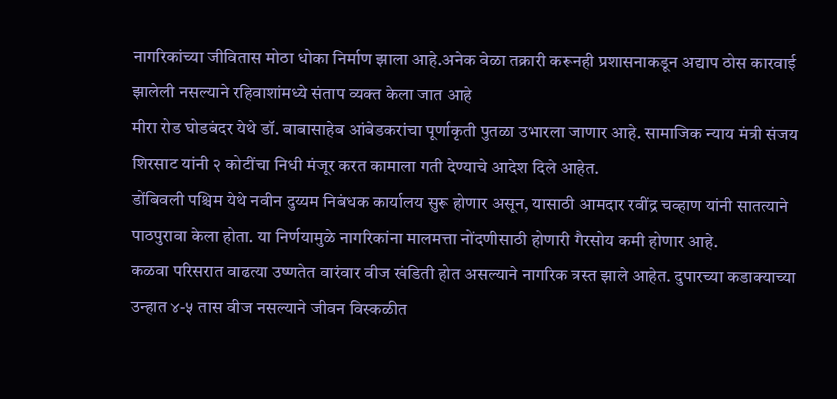नागरिकांच्या जीवितास मोठा धोका निर्माण झाला आहे.अनेक वेळा तक्रारी करूनही प्रशासनाकडून अद्याप ठोस कारवाई झालेली नसल्याने रहिवाशांमध्ये संताप व्यक्त केला जात आहे
मीरा रोड घोडबंदर येथे डॉ. बाबासाहेब आंबेडकरांचा पूर्णाकृती पुतळा उभारला जाणार आहे. सामाजिक न्याय मंत्री संजय शिरसाट यांनी २ कोटींचा निधी मंजूर करत कामाला गती देण्याचे आदेश दिले आहेत.
डोंबिवली पश्चिम येथे नवीन दुय्यम निबंधक कार्यालय सुरू होणार असून, यासाठी आमदार रवींद्र चव्हाण यांनी सातत्याने पाठपुरावा केला होता. या निर्णयामुळे नागरिकांना मालमत्ता नोंदणीसाठी होणारी गैरसोय कमी होणार आहे.
कळवा परिसरात वाढत्या उष्णतेत वारंवार वीज खंडिती होत असल्याने नागरिक त्रस्त झाले आहेत. दुपारच्या कडाक्याच्या उन्हात ४-५ तास वीज नसल्याने जीवन विस्कळीत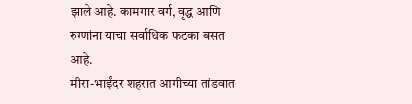झाले आहे. कामगार वर्ग, वृद्ध आणि रुग्णांना याचा सर्वाधिक फटका बसत आहे.
मीरा-भाईंदर शहरात आगीच्या तांडवात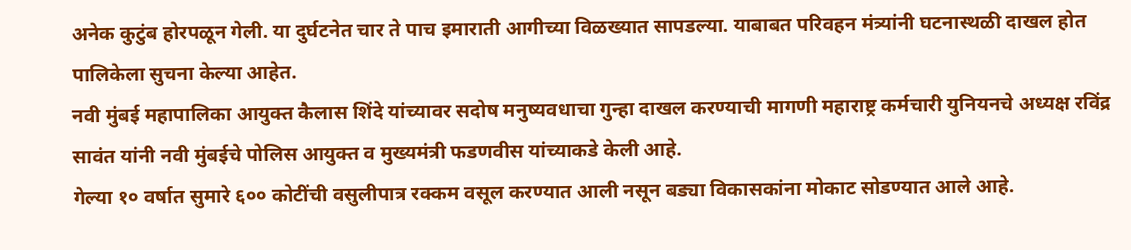अनेक कुटुंब होरपळून गेली. या दुर्घटनेत चार ते पाच इमाराती आगीच्या विळख्यात सापडल्या. याबाबत परिवहन मंत्र्यांनी घटनास्थळी दाखल होत पालिकेला सुचना केल्या आहेत.
नवी मुंबई महापालिका आयुक्त कैलास शिंदे यांच्यावर सदोष मनुष्यवधाचा गुन्हा दाखल करण्याची मागणी महाराष्ट्र कर्मचारी युनियनचे अध्यक्ष रविंद्र सावंत यांनी नवी मुंबईचे पोलिस आयुक्त व मुख्यमंत्री फडणवीस यांच्याकडे केली आहे.
गेल्या १० वर्षात सुमारे ६०० कोटींची वसुलीपात्र रक्कम वसूल करण्यात आली नसून बड्या विकासकांना मोकाट सोडण्यात आले आहे.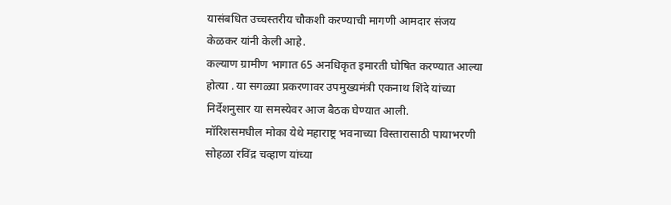यासंबधित उच्चस्तरीय चौकशी करण्याची मागणी आमदार संजय केळकर यांनी केली आहे.
कल्याण ग्रामीण भागात 65 अनधिकृत इमारती घोषित करण्यात आल्या होत्या . या सगळ्या प्रकरणावर उपमुख्यमंत्री एकनाथ शिंदे यांच्या निर्देशनुसार या समस्येवर आज बैठक घेण्यात आली.
मॉरिशसमधील मोका येथे महाराष्ट्र भवनाच्या विस्तारासाठी पायाभरणी सोहळा रविंद्र चव्हाण यांच्या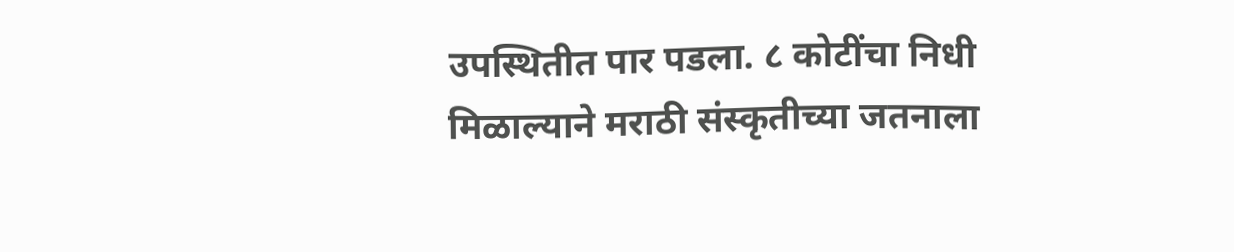उपस्थितीत पार पडला. ८ कोटींचा निधी मिळाल्याने मराठी संस्कृतीच्या जतनाला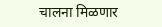चालना मिळणार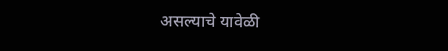असल्याचे यावेळी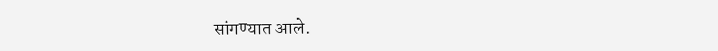सांगण्यात आले.